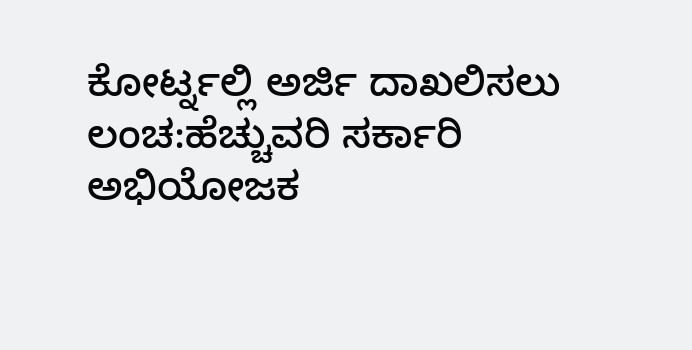ಕೋರ್ಟ್ನಲ್ಲಿ ಅರ್ಜಿ ದಾಖಲಿಸಲು ಲಂಚ:ಹೆಚ್ಚುವರಿ ಸರ್ಕಾರಿ ಅಭಿಯೋಜಕ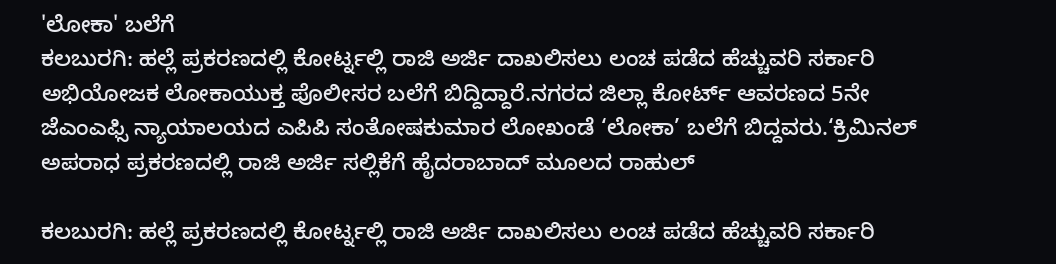'ಲೋಕಾ' ಬಲೆಗೆ
ಕಲಬುರಗಿ: ಹಲ್ಲೆ ಪ್ರಕರಣದಲ್ಲಿ ಕೋರ್ಟ್ನಲ್ಲಿ ರಾಜಿ ಅರ್ಜಿ ದಾಖಲಿಸಲು ಲಂಚ ಪಡೆದ ಹೆಚ್ಚುವರಿ ಸರ್ಕಾರಿ ಅಭಿಯೋಜಕ ಲೋಕಾಯುಕ್ತ ಪೊಲೀಸರ ಬಲೆಗೆ ಬಿದ್ದಿದ್ದಾರೆ.ನಗರದ ಜಿಲ್ಲಾ ಕೋರ್ಟ್ ಆವರಣದ 5ನೇ ಜೆಎಂಎಫ್ಸಿ ನ್ಯಾಯಾಲಯದ ಎಪಿಪಿ ಸಂತೋಷಕುಮಾರ ಲೋಖಂಡೆ ‘ಲೋಕಾ’ ಬಲೆಗೆ ಬಿದ್ದವರು.‘ಕ್ರಿಮಿನಲ್ ಅಪರಾಧ ಪ್ರಕರಣದಲ್ಲಿ ರಾಜಿ ಅರ್ಜಿ ಸಲ್ಲಿಕೆಗೆ ಹೈದರಾಬಾದ್ ಮೂಲದ ರಾಹುಲ್

ಕಲಬುರಗಿ: ಹಲ್ಲೆ ಪ್ರಕರಣದಲ್ಲಿ ಕೋರ್ಟ್ನಲ್ಲಿ ರಾಜಿ ಅರ್ಜಿ ದಾಖಲಿಸಲು ಲಂಚ ಪಡೆದ ಹೆಚ್ಚುವರಿ ಸರ್ಕಾರಿ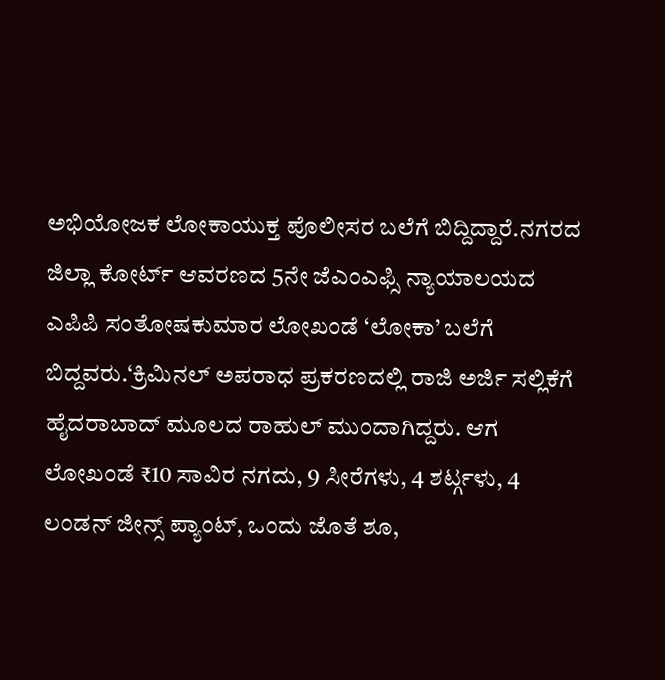ಅಭಿಯೋಜಕ ಲೋಕಾಯುಕ್ತ ಪೊಲೀಸರ ಬಲೆಗೆ ಬಿದ್ದಿದ್ದಾರೆ.ನಗರದ ಜಿಲ್ಲಾ ಕೋರ್ಟ್ ಆವರಣದ 5ನೇ ಜೆಎಂಎಫ್ಸಿ ನ್ಯಾಯಾಲಯದ ಎಪಿಪಿ ಸಂತೋಷಕುಮಾರ ಲೋಖಂಡೆ ‘ಲೋಕಾ’ ಬಲೆಗೆ ಬಿದ್ದವರು.‘ಕ್ರಿಮಿನಲ್ ಅಪರಾಧ ಪ್ರಕರಣದಲ್ಲಿ ರಾಜಿ ಅರ್ಜಿ ಸಲ್ಲಿಕೆಗೆ ಹೈದರಾಬಾದ್ ಮೂಲದ ರಾಹುಲ್ ಮುಂದಾಗಿದ್ದರು. ಆಗ ಲೋಖಂಡೆ ₹10 ಸಾವಿರ ನಗದು, 9 ಸೀರೆಗಳು, 4 ಶರ್ಟ್ಗಳು, 4 ಲಂಡನ್ ಜೀನ್ಸ್ ಪ್ಯಾಂಟ್, ಒಂದು ಜೊತೆ ಶೂ,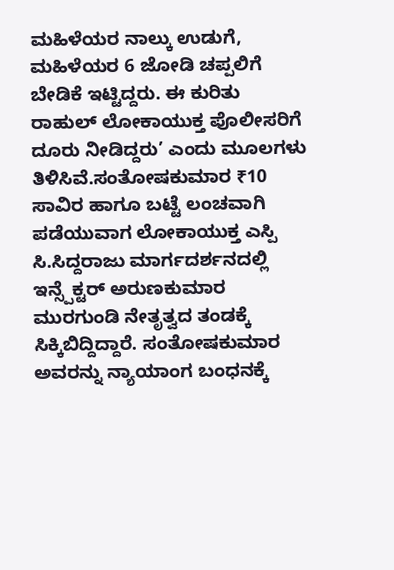ಮಹಿಳೆಯರ ನಾಲ್ಕು ಉಡುಗೆ, ಮಹಿಳೆಯರ 6 ಜೋಡಿ ಚಪ್ಪಲಿಗೆ ಬೇಡಿಕೆ ಇಟ್ಟಿದ್ದರು. ಈ ಕುರಿತು ರಾಹುಲ್ ಲೋಕಾಯುಕ್ತ ಪೊಲೀಸರಿಗೆ ದೂರು ನೀಡಿದ್ದರು’ ಎಂದು ಮೂಲಗಳು ತಿಳಿಸಿವೆ.ಸಂತೋಷಕುಮಾರ ₹10 ಸಾವಿರ ಹಾಗೂ ಬಟ್ಟೆ ಲಂಚವಾಗಿ ಪಡೆಯುವಾಗ ಲೋಕಾಯುಕ್ತ ಎಸ್ಪಿ ಸಿ.ಸಿದ್ದರಾಜು ಮಾರ್ಗದರ್ಶನದಲ್ಲಿ ಇನ್ಸ್ಪೆಕ್ಟರ್ ಅರುಣಕುಮಾರ ಮುರಗುಂಡಿ ನೇತೃತ್ವದ ತಂಡಕ್ಕೆ ಸಿಕ್ಕಿಬಿದ್ದಿದ್ದಾರೆ. ಸಂತೋಷಕುಮಾರ ಅವರನ್ನು ನ್ಯಾಯಾಂಗ ಬಂಧನಕ್ಕೆ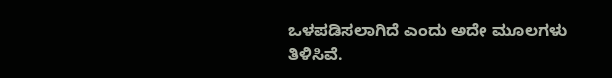ಒಳಪಡಿಸಲಾಗಿದೆ ಎಂದು ಅದೇ ಮೂಲಗಳು ತಿಳಿಸಿವೆ.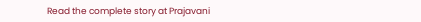Read the complete story at Prajavani